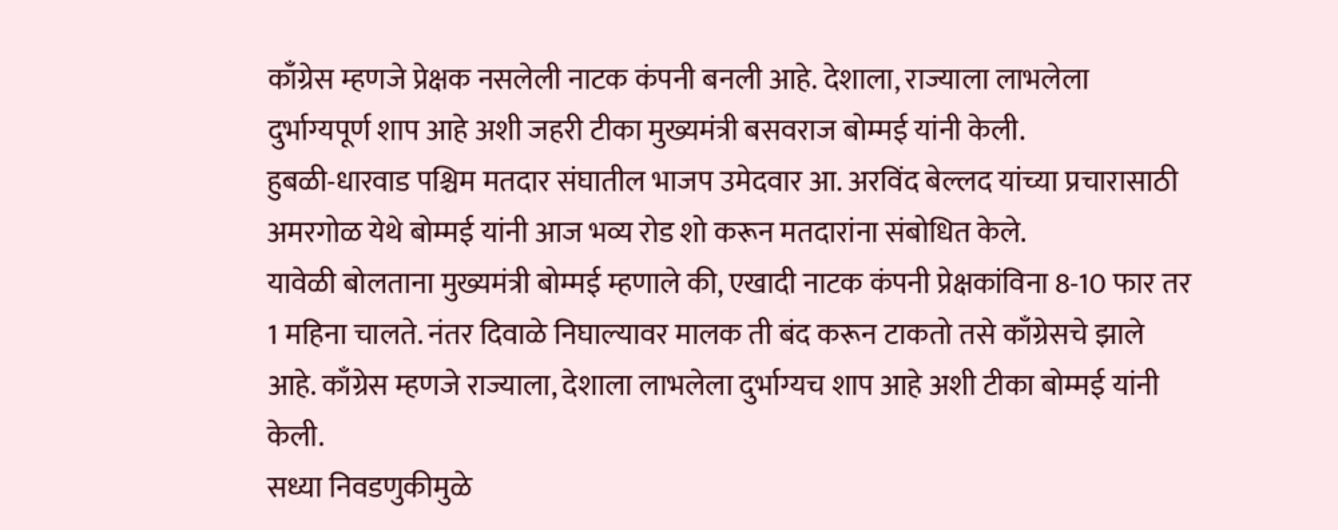काँग्रेस म्हणजे प्रेक्षक नसलेली नाटक कंपनी बनली आहे. देशाला, राज्याला लाभलेला दुर्भाग्यपूर्ण शाप आहे अशी जहरी टीका मुख्यमंत्री बसवराज बोम्मई यांनी केली.
हुबळी-धारवाड पश्चिम मतदार संघातील भाजप उमेदवार आ. अरविंद बेल्लद यांच्या प्रचारासाठी अमरगोळ येथे बोम्मई यांनी आज भव्य रोड शो करून मतदारांना संबोधित केले.
यावेळी बोलताना मुख्यमंत्री बोम्मई म्हणाले की, एखादी नाटक कंपनी प्रेक्षकांविना 8-10 फार तर 1 महिना चालते. नंतर दिवाळे निघाल्यावर मालक ती बंद करून टाकतो तसे काँग्रेसचे झाले आहे. काँग्रेस म्हणजे राज्याला, देशाला लाभलेला दुर्भाग्यच शाप आहे अशी टीका बोम्मई यांनी केली.
सध्या निवडणुकीमुळे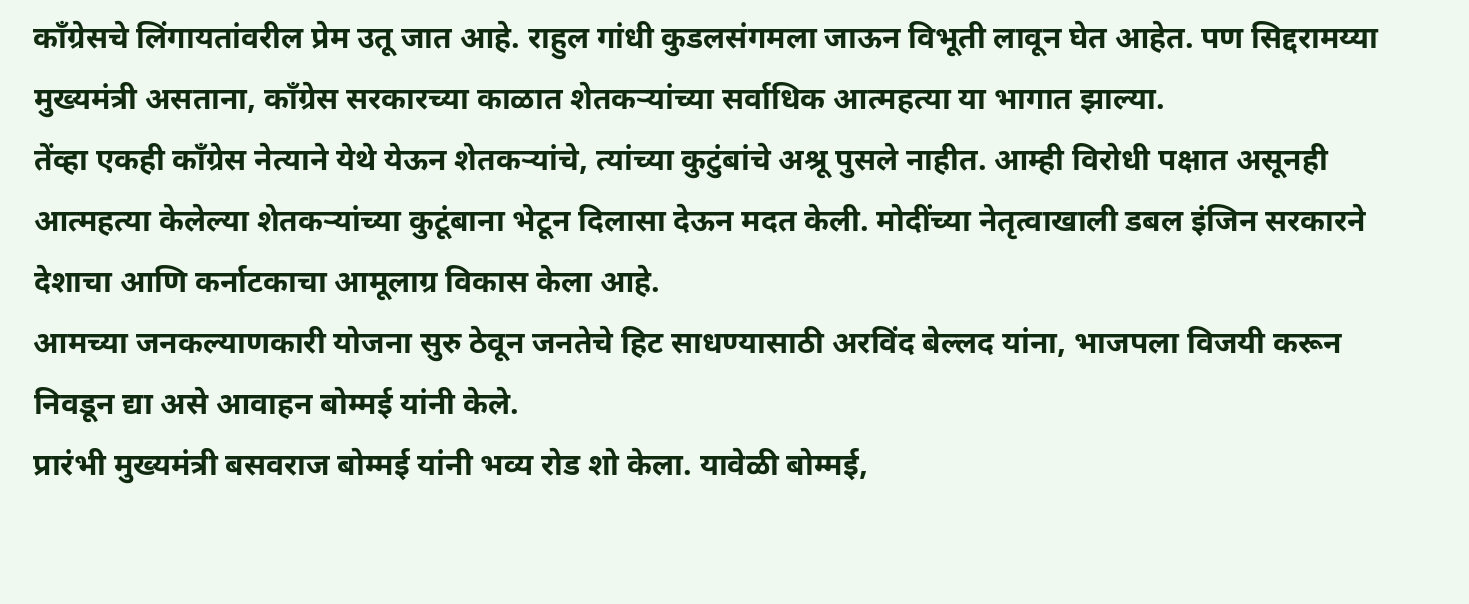काँग्रेसचे लिंगायतांवरील प्रेम उतू जात आहे. राहुल गांधी कुडलसंगमला जाऊन विभूती लावून घेत आहेत. पण सिद्दरामय्या मुख्यमंत्री असताना, काँग्रेस सरकारच्या काळात शेतकऱ्यांच्या सर्वाधिक आत्महत्या या भागात झाल्या.
तेंव्हा एकही काँग्रेस नेत्याने येथे येऊन शेतकऱ्यांचे, त्यांच्या कुटुंबांचे अश्रू पुसले नाहीत. आम्ही विरोधी पक्षात असूनही आत्महत्या केलेल्या शेतकऱ्यांच्या कुटूंबाना भेटून दिलासा देऊन मदत केली. मोदींच्या नेतृत्वाखाली डबल इंजिन सरकारने देशाचा आणि कर्नाटकाचा आमूलाग्र विकास केला आहे.
आमच्या जनकल्याणकारी योजना सुरु ठेवून जनतेचे हिट साधण्यासाठी अरविंद बेल्लद यांना, भाजपला विजयी करून निवडून द्या असे आवाहन बोम्मई यांनी केले.
प्रारंभी मुख्यमंत्री बसवराज बोम्मई यांनी भव्य रोड शो केला. यावेळी बोम्मई,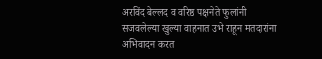अरविंद बेल्लद व वरिष्ठ पक्षनेते फुलांनी सजवलेल्या खुल्या वाहनात उभे राहून मतदारांना अभिवादन करत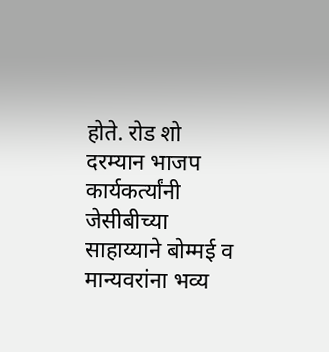होते. रोड शो दरम्यान भाजप कार्यकर्त्यांनी जेसीबीच्या साहाय्याने बोम्मई व मान्यवरांना भव्य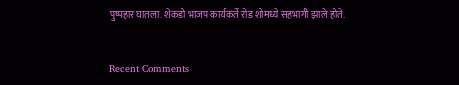पुष्पहार घातला. शेकडो भाजप कार्यकर्ते रोड शोमध्ये सहभागी झाले होते.


Recent Comments